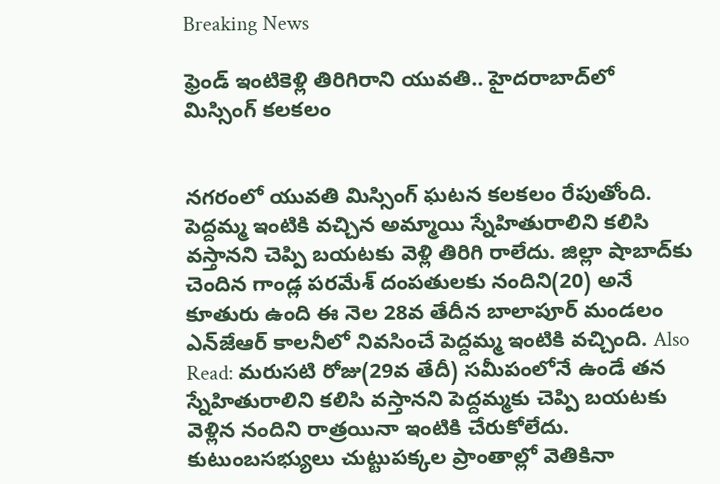Breaking News

ఫ్రెండ్ ఇంటికెళ్లి తిరిగిరాని యువతి.. హైదరాబాద్‌లో మిస్సింగ్ కలకలం


నగరంలో యువతి మిస్సింగ్ ఘటన కలకలం రేపుతోంది. పెద్దమ్మ ఇంటికి వచ్చిన అమ్మాయి స్నేహితురాలిని కలిసి వస్తానని చెప్పి బయటకు వెళ్లి తిరిగి రాలేదు. జిల్లా షాబాద్‌కు చెందిన గాండ్ల పరమేశ్‌ దంపతులకు నందిని(20) అనే కూతురు ఉంది ఈ నెల 28వ తేదీన బాలాపూర్‌ మండలం ఎన్‌జేఆర్‌ కాలనీలో నివసించే పెద్దమ్మ ఇంటికి వచ్చింది. Also Read: మరుసటి రోజు(29వ తేదీ) సమీపంలోనే ఉండే తన స్నేహితురాలిని కలిసి వస్తానని పెద్దమ్మకు చెప్పి బయటకు వెళ్లిన నందిని రాత్రయినా ఇంటికి చేరుకోలేదు. కుటుంబసభ్యులు చుట్టుపక్కల ప్రాంతాల్లో వెతికినా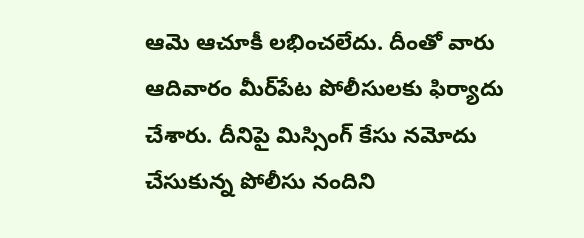ఆమె ఆచూకీ లభించలేదు. దీంతో వారు ఆదివారం మీర్‌పేట పోలీసులకు ఫిర్యాదు చేశారు. దీనిపై మిస్సింగ్ కేసు నమోదు చేసుకున్న పోలీసు నందిని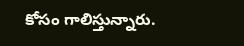కోసం గాలిస్తున్నారు.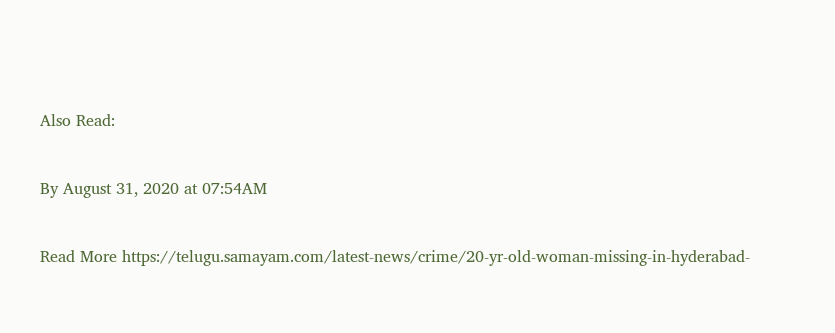Also Read:


By August 31, 2020 at 07:54AM


Read More https://telugu.samayam.com/latest-news/crime/20-yr-old-woman-missing-in-hyderabad-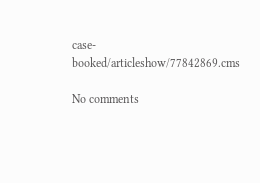case-booked/articleshow/77842869.cms

No comments